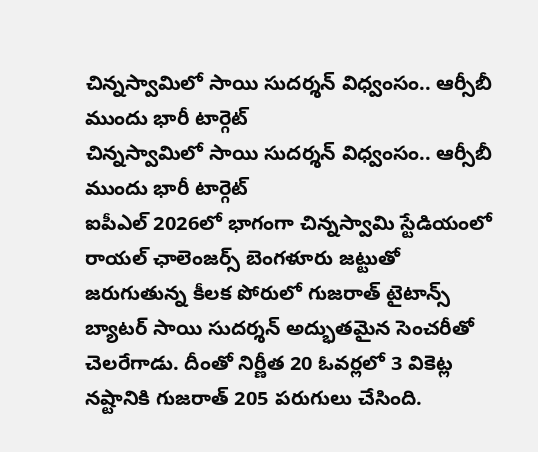చిన్నస్వామిలో సాయి సుదర్శన్ విధ్వంసం.. ఆర్సీబీ ముందు భారీ టార్గెట్
చిన్నస్వామిలో సాయి సుదర్శన్ విధ్వంసం.. ఆర్సీబీ ముందు భారీ టార్గెట్
ఐపీఎల్ 2026లో భాగంగా చిన్నస్వామి స్టేడియంలో రాయల్ ఛాలెంజర్స్ బెంగళూరు జట్టుతో జరుగుతున్న కీలక పోరులో గుజరాత్ టైటాన్స్ బ్యాటర్ సాయి సుదర్శన్ అద్భుతమైన సెంచరీతో చెలరేగాడు. దీంతో నిర్ణీత 20 ఓవర్లలో 3 వికెట్ల నష్టానికి గుజరాత్ 205 పరుగులు చేసింది.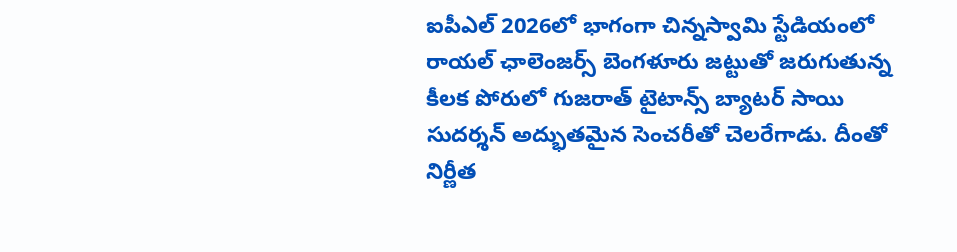ఐపీఎల్ 2026లో భాగంగా చిన్నస్వామి స్టేడియంలో రాయల్ ఛాలెంజర్స్ బెంగళూరు జట్టుతో జరుగుతున్న కీలక పోరులో గుజరాత్ టైటాన్స్ బ్యాటర్ సాయి సుదర్శన్ అద్భుతమైన సెంచరీతో చెలరేగాడు. దీంతో నిర్ణీత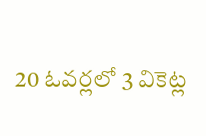20 ఓవర్లలో 3 వికెట్ల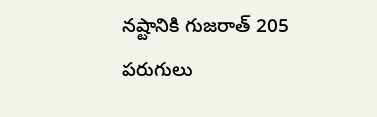నష్టానికి గుజరాత్ 205 పరుగులు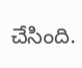చేసింది.